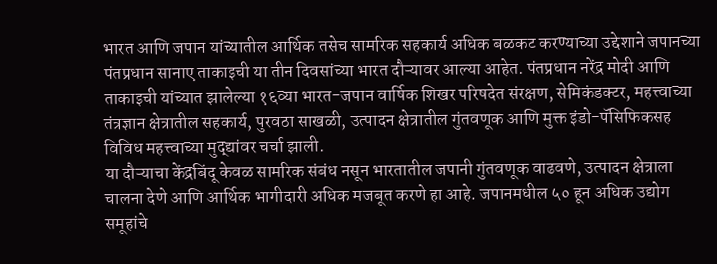भारत आणि जपान यांच्यातील आर्थिक तसेच सामरिक सहकार्य अधिक बळकट करण्याच्या उद्देशाने जपानच्या पंतप्रधान सानाए ताकाइची या तीन दिवसांच्या भारत दौऱ्यावर आल्या आहेत. पंतप्रधान नरेंद्र मोदी आणि ताकाइची यांच्यात झालेल्या १६व्या भारत-जपान वार्षिक शिखर परिषदेत संरक्षण, सेमिकंडक्टर, महत्त्वाच्या तंत्रज्ञान क्षेत्रातील सहकार्य, पुरवठा साखळी, उत्पादन क्षेत्रातील गुंतवणूक आणि मुक्त इंडो-पॅसिफिकसह विविध महत्त्वाच्या मुद्द्यांवर चर्चा झाली.
या दौऱ्याचा केंद्रबिंदू केवळ सामरिक संबंध नसून भारतातील जपानी गुंतवणूक वाढवणे, उत्पादन क्षेत्राला चालना देणे आणि आर्थिक भागीदारी अधिक मजबूत करणे हा आहे. जपानमधील ५० हून अधिक उद्योग समूहांचे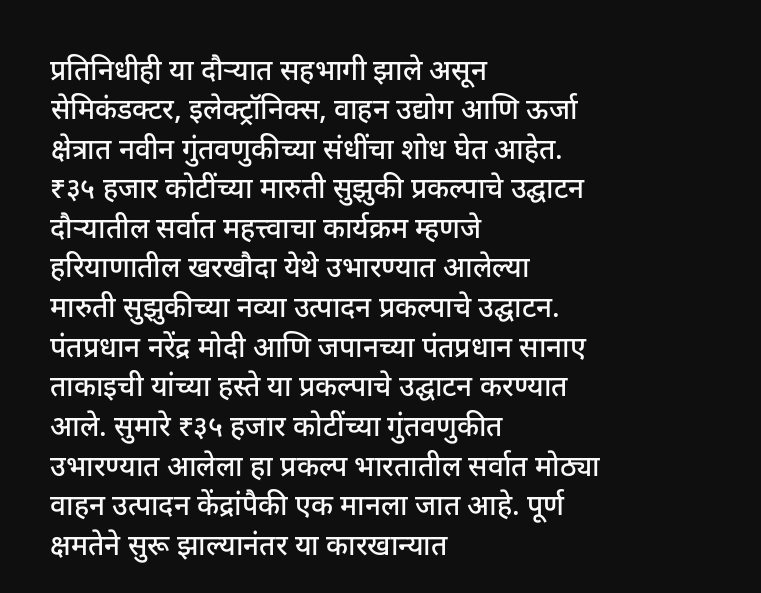प्रतिनिधीही या दौऱ्यात सहभागी झाले असून सेमिकंडक्टर, इलेक्ट्रॉनिक्स, वाहन उद्योग आणि ऊर्जा क्षेत्रात नवीन गुंतवणुकीच्या संधींचा शोध घेत आहेत.
₹३५ हजार कोटींच्या मारुती सुझुकी प्रकल्पाचे उद्घाटन
दौऱ्यातील सर्वात महत्त्वाचा कार्यक्रम म्हणजे हरियाणातील खरखौदा येथे उभारण्यात आलेल्या मारुती सुझुकीच्या नव्या उत्पादन प्रकल्पाचे उद्घाटन. पंतप्रधान नरेंद्र मोदी आणि जपानच्या पंतप्रधान सानाए ताकाइची यांच्या हस्ते या प्रकल्पाचे उद्घाटन करण्यात आले. सुमारे ₹३५ हजार कोटींच्या गुंतवणुकीत उभारण्यात आलेला हा प्रकल्प भारतातील सर्वात मोठ्या वाहन उत्पादन केंद्रांपैकी एक मानला जात आहे. पूर्ण क्षमतेने सुरू झाल्यानंतर या कारखान्यात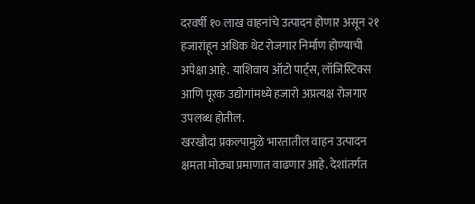दरवर्षी १० लाख वाहनांचे उत्पादन होणार असून २१ हजारांहून अधिक थेट रोजगार निर्माण होण्याची अपेक्षा आहे. याशिवाय ऑटो पार्ट्स, लॉजिस्टिक्स आणि पूरक उद्योगांमध्ये हजारो अप्रत्यक्ष रोजगार उपलब्ध होतील.
खरखौदा प्रकल्पामुळे भारतातील वाहन उत्पादन क्षमता मोठ्या प्रमाणात वाढणार आहे. देशांतर्गत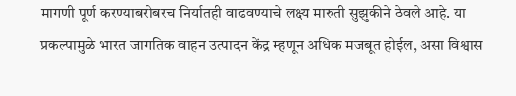मागणी पूर्ण करण्याबरोबरच निर्यातही वाढवण्याचे लक्ष्य मारुती सुझुकीने ठेवले आहे. या प्रकल्पामुळे भारत जागतिक वाहन उत्पादन केंद्र म्हणून अधिक मजबूत होईल, असा विश्वास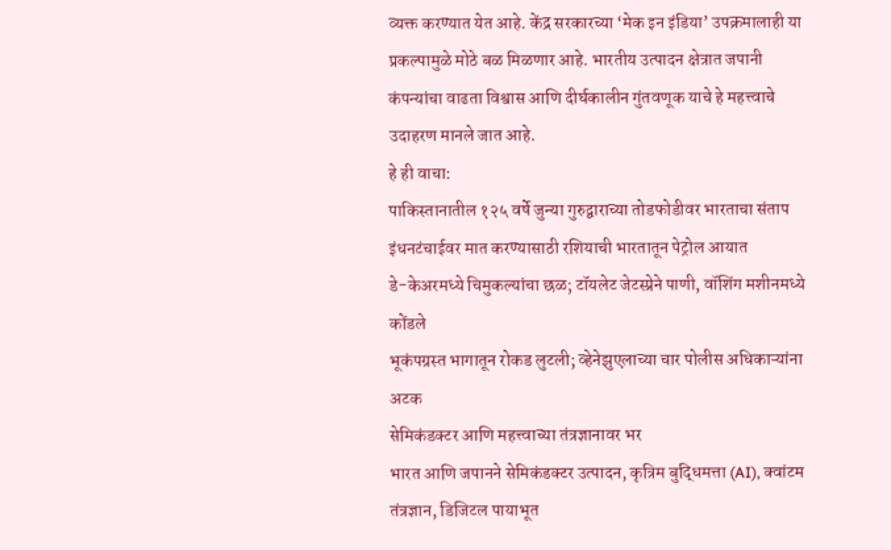व्यक्त करण्यात येत आहे. केंद्र सरकारच्या ‘मेक इन इंडिया’ उपक्रमालाही या प्रकल्पामुळे मोठे बळ मिळणार आहे. भारतीय उत्पादन क्षेत्रात जपानी कंपन्यांचा वाढता विश्वास आणि दीर्घकालीन गुंतवणूक याचे हे महत्त्वाचे उदाहरण मानले जात आहे.
हे ही वाचा:
पाकिस्तानातील १२५ वर्षे जुन्या गुरुद्वाराच्या तोडफोडीवर भारताचा संताप
इंधनटंचाईवर मात करण्यासाठी रशियाची भारतातून पेट्रोल आयात
डे-केअरमध्ये चिमुकल्यांचा छळ; टॉयलेट जेटस्प्रेने पाणी, वॉशिंग मशीनमध्ये कोंडले
भूकंपग्रस्त भागातून रोकड लुटली; व्हेनेझुएलाच्या चार पोलीस अधिकाऱ्यांना अटक
सेमिकंडक्टर आणि महत्त्वाच्या तंत्रज्ञानावर भर
भारत आणि जपानने सेमिकंडक्टर उत्पादन, कृत्रिम बुद्धिमत्ता (AI), क्वांटम तंत्रज्ञान, डिजिटल पायाभूत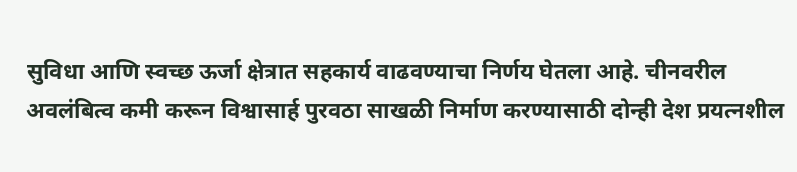सुविधा आणि स्वच्छ ऊर्जा क्षेत्रात सहकार्य वाढवण्याचा निर्णय घेतला आहे. चीनवरील अवलंबित्व कमी करून विश्वासार्ह पुरवठा साखळी निर्माण करण्यासाठी दोन्ही देश प्रयत्नशील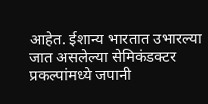आहेत. ईशान्य भारतात उभारल्या जात असलेल्या सेमिकंडक्टर प्रकल्पांमध्ये जपानी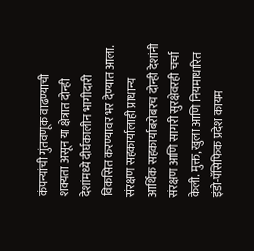कंपन्यांची गुंतवणूक वाढण्याची शक्यता असून या क्षेत्रात दोन्ही देशांमध्ये दीर्घकालीन भागीदारी विकसित करण्यावर भर देण्यात आला.
संरक्षण सहकार्यालाही प्राधान्य
आर्थिक सहकार्याबरोबरच दोन्ही देशांनी संरक्षण आणि सागरी सुरक्षेवरही चर्चा केली. मुक्त, खुला आणि नियमाधारित इंडो-पॅसिफिक प्रदेश कायम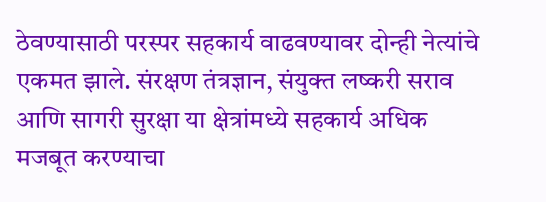ठेवण्यासाठी परस्पर सहकार्य वाढवण्यावर दोन्ही नेत्यांचे एकमत झाले. संरक्षण तंत्रज्ञान, संयुक्त लष्करी सराव आणि सागरी सुरक्षा या क्षेत्रांमध्ये सहकार्य अधिक मजबूत करण्याचा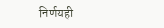निर्णयही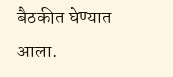बैठकीत घेण्यात आला.